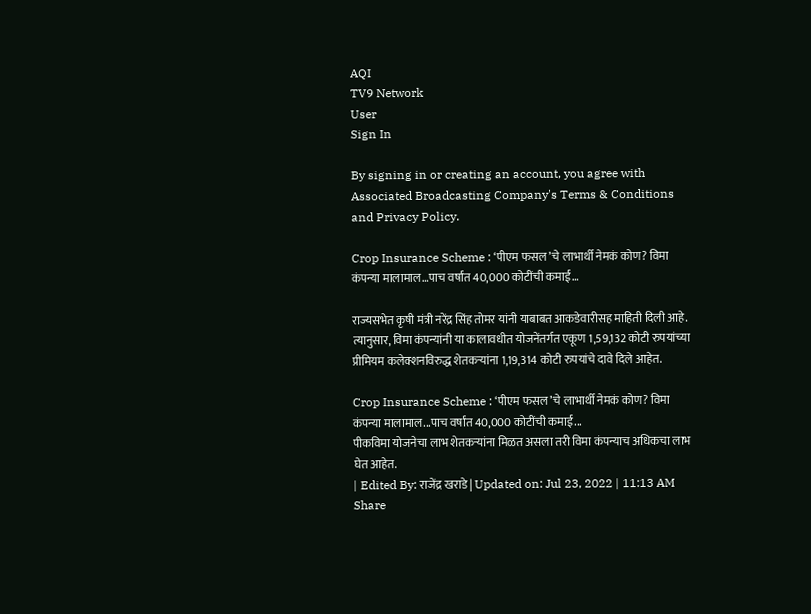AQI
TV9 Network
User
Sign In

By signing in or creating an account, you agree with Associated Broadcasting Company's Terms & Conditions and Privacy Policy.

Crop Insurance Scheme : ‘पीएम फसल’चे लाभार्थी नेमकं कोण? विमा कंपन्या मालामाल…पाच वर्षांत 40,000 कोटींची कमाई…

राज्यसभेत कृषी मंत्री नरेंद्र सिंह तोमर यांनी याबाबत आकडेवारीसह माहिती दिली आहे. त्यानुसार, विमा कंपन्यांनी या कालावधीत योजनेंतर्गत एकूण 1,59,132 कोटी रुपयांच्या प्रीमियम कलेक्शनविरुद्ध शेतकर्‍यांना 1,19,314 कोटी रुपयांचे दावे दिले आहेत.

Crop Insurance Scheme : ‘पीएम फसल’चे लाभार्थी नेमकं कोण? विमा कंपन्या मालामाल...पाच वर्षांत 40,000 कोटींची कमाई...
पीकविमा योजनेचा लाभ शेतकऱ्यांना मिळत असला तरी विमा कंपन्याच अधिकचा लाभ घेत आहेत.
| Edited By: राजेंद्र खराडे | Updated on: Jul 23, 2022 | 11:13 AM
Share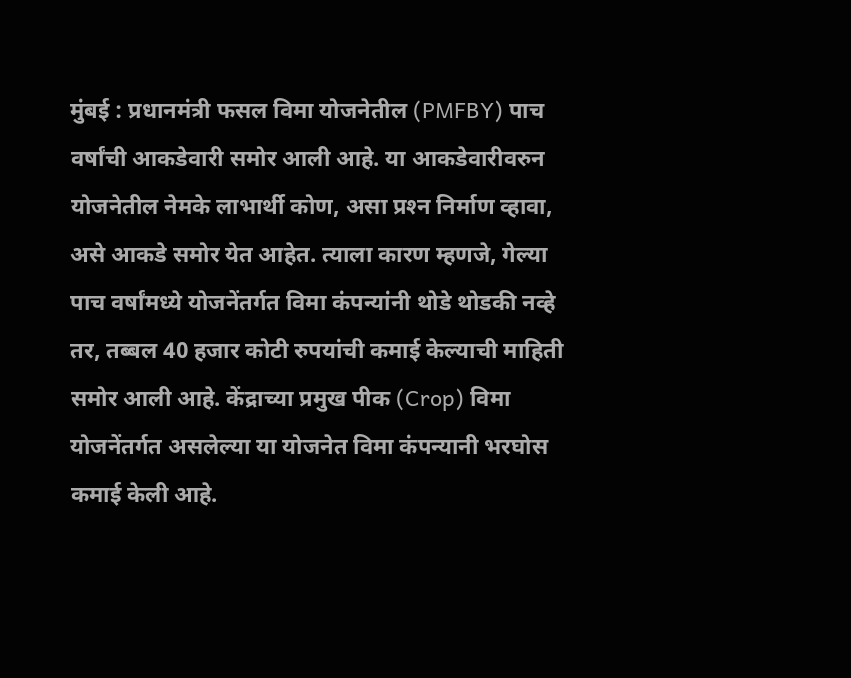मुंबई : प्रधानमंत्री फसल विमा योजनेतील (PMFBY) पाच वर्षांची आकडेवारी समोर आली आहे. या आकडेवारीवरुन योजनेतील नेमके लाभार्थी कोण, असा प्रश्‍न निर्माण व्हावा, असे आकडे समोर येत आहेत. त्याला कारण म्हणजे, गेल्या पाच वर्षांमध्ये योजनेंतर्गत विमा कंपन्यांनी थोडे थोडकी नव्हे तर, तब्बल 40 हजार कोटी रुपयांची कमाई केल्याची माहिती समोर आली आहे. केंद्राच्या प्रमुख पीक (Crop) विमा योजनेंतर्गत असलेल्या या योजनेत विमा कंपन्यानी भरघोस कमाई केली आहे.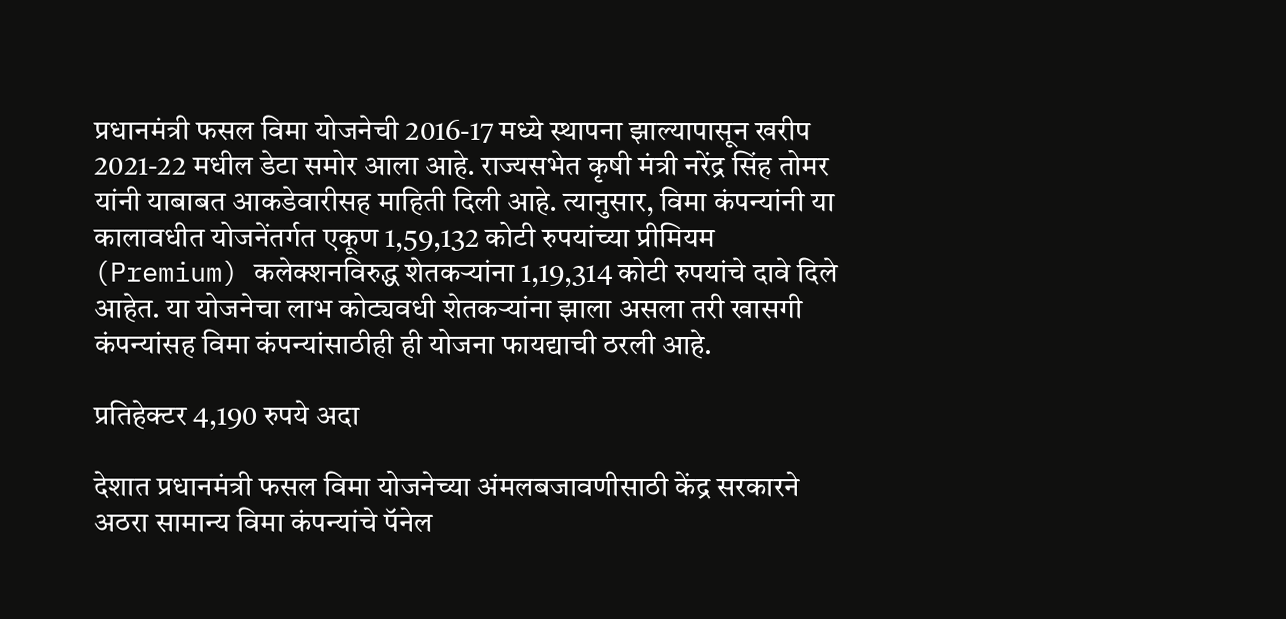प्रधानमंत्री फसल विमा योजनेची 2016-17 मध्ये स्थापना झाल्यापासून खरीप 2021-22 मधील डेटा समोर आला आहे. राज्यसभेत कृषी मंत्री नरेंद्र सिंह तोमर यांनी याबाबत आकडेवारीसह माहिती दिली आहे. त्यानुसार, विमा कंपन्यांनी या कालावधीत योजनेंतर्गत एकूण 1,59,132 कोटी रुपयांच्या प्रीमियम (Premium) कलेक्शनविरुद्ध शेतकर्‍यांना 1,19,314 कोटी रुपयांचे दावे दिले आहेत. या योजनेचा लाभ कोट्यवधी शेतकऱ्यांना झाला असला तरी खासगी कंपन्यांसह विमा कंपन्यांसाठीही ही योजना फायद्याची ठरली आहे.

प्रतिहेक्टर 4,190 रुपये अदा

देशात प्रधानमंत्री फसल विमा योजनेच्या अंमलबजावणीसाठी केंद्र सरकारने अठरा सामान्य विमा कंपन्यांचे पॅनेल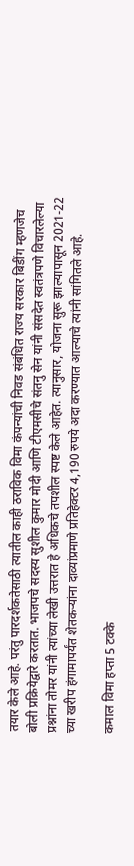तयार केले आहे. परंतु पारदर्शकतेसाठी त्यातील काही ठराविक विमा कंपन्यांची निवड संबंधित राज्य सरकार बिडींग म्हणजेच बोली प्रक्रियेद्वारे करतात. भाजपचे सदस्य सुशील कुमार मोदी आणि टीएमसीचे संतनु सेन यांनी संसदेत स्वतंत्रपणे विचारलेल्या प्रश्नांना तोमर यांनी त्यांच्या लेखी उत्तरात हे अधिकचे तपशील स्पष्ट केले आहेत. त्यानुसार, योजना सुरू झाल्यापासून 2021-22 च्या खरीप हंगामापर्यंत शेतकर्‍यांना दाव्यांप्रमाणे प्रतिहेक्टर 4,190 रुपये अदा करण्यात आल्याचे त्यांनी सांगितले आहे.

कमाल विमा हप्ता 5 टक्के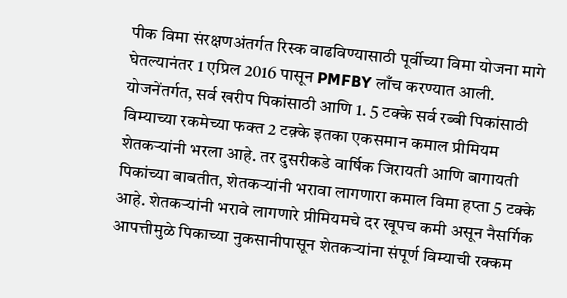पीक विमा संरक्षणअंतर्गत रिस्क वाढविण्यासाठी पूर्वीच्या विमा योजना मागे घेतल्यानंतर 1 एप्रिल 2016 पासून PMFBY लाँच करण्यात आली. योजनेंतर्गत, सर्व खरीप पिकांसाठी आणि 1. 5 टक्के सर्व रब्बी पिकांसाठी विम्याच्या रकमेच्या फक्त 2 टक़्के इतका एकसमान कमाल प्रीमियम शेतकऱ्यांनी भरला आहे. तर दुसरीकडे वार्षिक जिरायती आणि बागायती पिकांच्या बाबतीत, शेतकऱ्यांनी भरावा लागणारा कमाल विमा हप्ता 5 टक्के आहे. शेतकर्‍यांनी भरावे लागणारे प्रीमियमचे दर खूपच कमी असून नैसर्गिक आपत्तीमुळे पिकाच्या नुकसानीपासून शेतकर्‍यांना संपूर्ण विम्याची रक्कम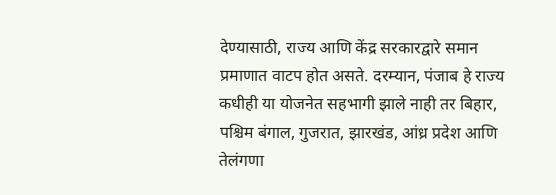देण्यासाठी, राज्य आणि केंद्र सरकारद्वारे समान प्रमाणात वाटप होत असते. दरम्यान, पंजाब हे राज्य कधीही या योजनेत सहभागी झाले नाही तर बिहार, पश्चिम बंगाल, गुजरात, झारखंड, आंध्र प्रदेश आणि तेलंगणा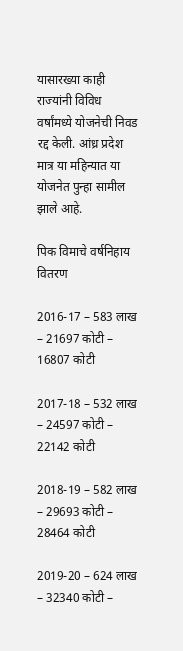यासारख्या काही राज्यांनी विविध वर्षांमध्ये योजनेची निवड रद्द केली. आंध्र प्रदेश मात्र या महिन्यात या योजनेत पुन्हा सामील झाले आहे.

पिक विमाचे वर्षनिहाय वितरण

2016-17 – 583 लाख – 21697 कोटी – 16807 कोटी

2017-18 – 532 लाख – 24597 कोटी – 22142 कोटी

2018-19 – 582 लाख – 29693 कोटी – 28464 कोटी

2019-20 – 624 लाख – 32340 कोटी –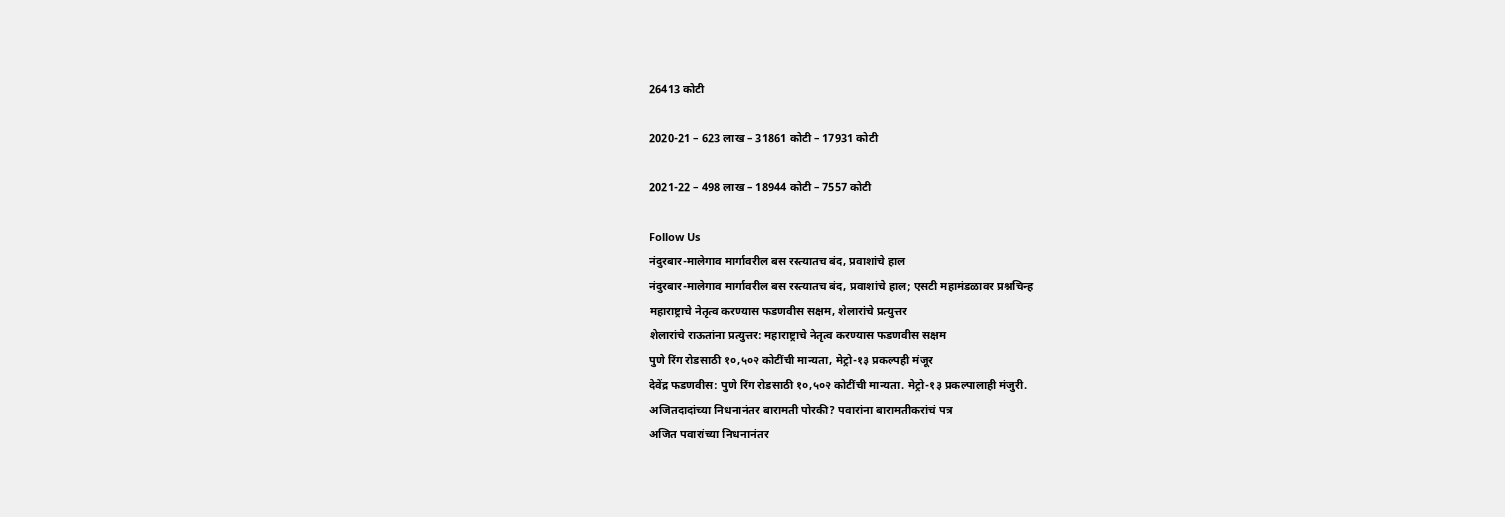26413 कोटी

2020-21 – 623 लाख – 31861 कोटी – 17931 कोटी

2021-22 – 498 लाख – 18944 कोटी – 7557 कोटी

Follow Us
नंदुरबार-मालेगाव मार्गावरील बस रस्त्यातच बंद, प्रवाशांचे हाल
नंदुरबार-मालेगाव मार्गावरील बस रस्त्यातच बंद, प्रवाशांचे हाल; एसटी महामंडळावर प्रश्नचिन्ह
महाराष्ट्राचे नेतृत्व करण्यास फडणवीस सक्षम, शेलारांचे प्रत्युत्तर
शेलारांचे राऊतांना प्रत्युत्तर: महाराष्ट्राचे नेतृत्व करण्यास फडणवीस सक्षम
पुणे रिंग रोडसाठी १०,५०२ कोटींची मान्यता, मेट्रो-१३ प्रकल्पही मंजूर
देवेंद्र फडणवीस: पुणे रिंग रोडसाठी १०,५०२ कोटींची मान्यता. मेट्रो-१३ प्रकल्पालाही मंजुरी.
अजितदादांच्या निधनानंतर बारामती पोरकी? पवारांना बारामतीकरांचं पत्र
अजित पवारांच्या निधनानंतर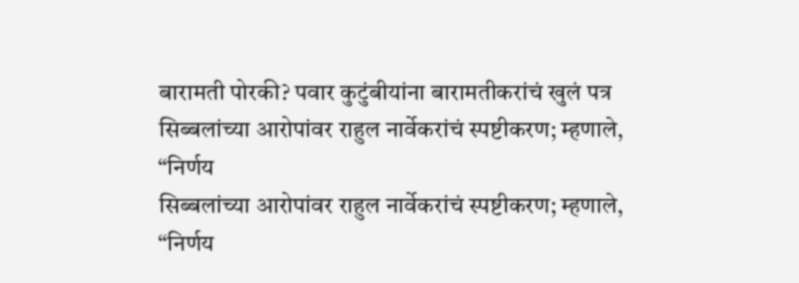बारामती पोरकी? पवार कुटुंबीयांना बारामतीकरांचं खुलं पत्र
सिब्बलांच्या आरोपांवर राहुल नार्वेकरांचं स्पष्टीकरण; म्हणाले, “निर्णय
सिब्बलांच्या आरोपांवर राहुल नार्वेकरांचं स्पष्टीकरण; म्हणाले, “निर्णय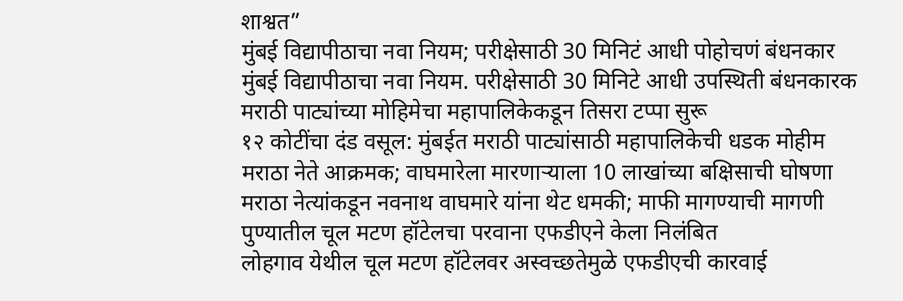शाश्वत”
मुंबई विद्यापीठाचा नवा नियम; परीक्षेसाठी 30 मिनिटं आधी पोहोचणं बंधनकार
मुंबई विद्यापीठाचा नवा नियम. परीक्षेसाठी 30 मिनिटे आधी उपस्थिती बंधनकारक
मराठी पाट्यांच्या मोहिमेचा महापालिकेकडून तिसरा टप्पा सुरू
१२ कोटींचा दंड वसूल: मुंबईत मराठी पाट्यांसाठी महापालिकेची धडक मोहीम
मराठा नेते आक्रमक; वाघमारेला मारणाऱ्याला 10 लाखांच्या बक्षिसाची घोषणा
मराठा नेत्यांकडून नवनाथ वाघमारे यांना थेट धमकी; माफी मागण्याची मागणी
पुण्यातील चूल मटण हॉटेलचा परवाना एफडीएने केला निलंबित
लोहगाव येथील चूल मटण हॉटेलवर अस्वच्छतेमुळे एफडीएची कारवाई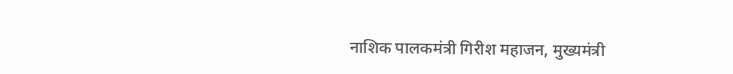नाशिक पालकमंत्री गिरीश महाजन, मुख्यमंत्री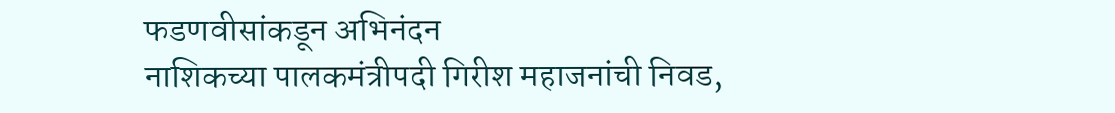फडणवीसांकडून अभिनंदन
नाशिकच्या पालकमंत्रीपदी गिरीश महाजनांची निवड,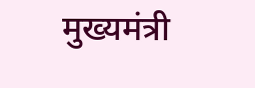मुख्यमंत्री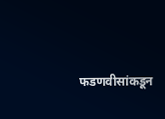फडणवीसांकडून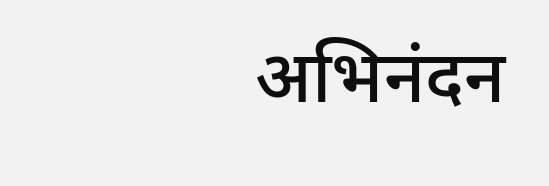अभिनंदन